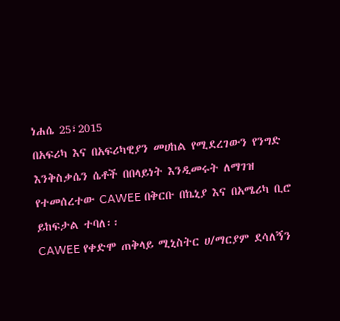ነሐሴ 25፣2015
በአፍሪካ እና በአፍሪካዊያን መሀከል የሚደረገውን የንግድ እንቅስቃሴን ሴቶች በበላይነት እንዲመሩት ለማገዝ የተመሰረተው CAWEE በቅርቡ በኬኒያ እና በአሜሪካ ቢሮ ይከፍታል ተባለ፡፡
CAWEE የቀድሞ ጠቅላይ ሚኒስትር ሀ/ማርያም ደሳለኝን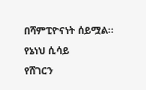በሻምፒዮናነት ሰይሟል፡፡
የኔነህ ሲሳይ
የሸገርን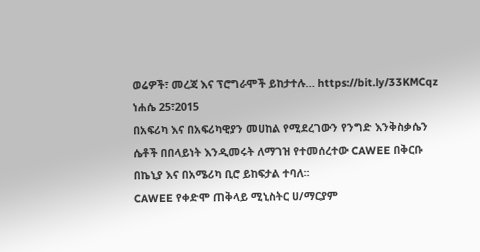ወሬዎች፣ መረጃ እና ፕሮግራሞች ይከታተሉ… https://bit.ly/33KMCqz
ነሐሴ 25፣2015
በአፍሪካ እና በአፍሪካዊያን መሀከል የሚደረገውን የንግድ እንቅስቃሴን ሴቶች በበላይነት እንዲመሩት ለማገዝ የተመሰረተው CAWEE በቅርቡ በኬኒያ እና በአሜሪካ ቢሮ ይከፍታል ተባለ፡፡
CAWEE የቀድሞ ጠቅላይ ሚኒስትር ሀ/ማርያም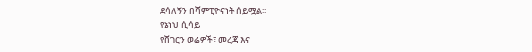ደሳለኝን በሻምፒዮናነት ሰይሟል፡፡
የኔነህ ሲሳይ
የሸገርን ወሬዎች፣ መረጃ እና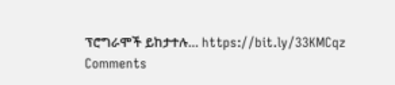ፕሮግራሞች ይከታተሉ… https://bit.ly/33KMCqz
Comments